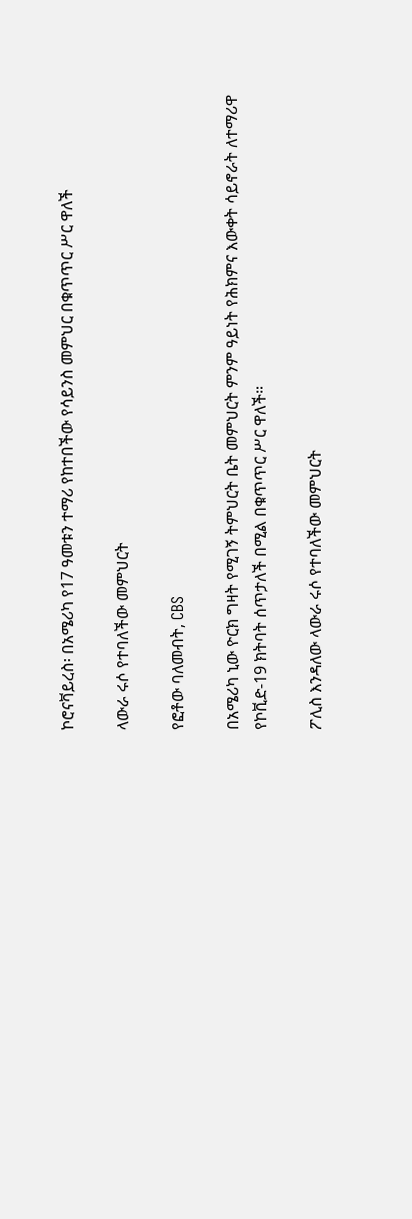ኮሮናቫይረስ፡ በአሜሪካ የ17 ዓመቱን ተማሪ የከተበችው የሳይንስ መምህር በቁጥጥር ሥር ዋለች

ላውራ ሩሶ የተባለችው መምህርት

የፎቶው ባለመብት, CBS

በአሜሪካ ኒው ዮርክ ግዛት የሚገኝ ትምህርት ቤት መምህርት ምንም ዓይነት የሕክምና እውቀት ሳይኖራት ለተማሪዋ የኮቪድ-19 ክትባት ሰጥታለች በሚል በቁጥጥር ሥር ዋለች።

ፖሊስ እንዳለው ላውራ ሩሶ የተባለችው መምህርት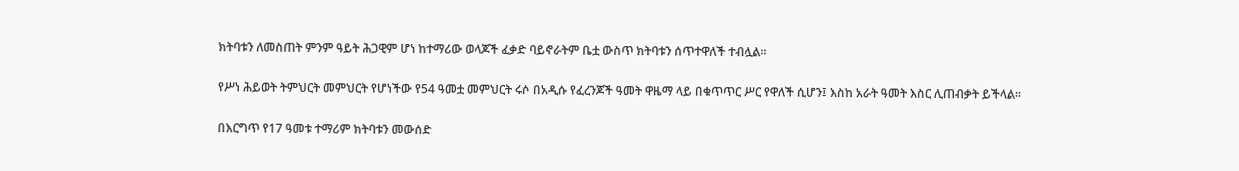ክትባቱን ለመስጠት ምንም ዓይት ሕጋዊም ሆነ ከተማሪው ወላጆች ፈቃድ ባይኖራትም ቤቷ ውስጥ ክትባቱን ሰጥተዋለች ተብሏል።

የሥነ ሕይወት ትምህርት መምህርት የሆነችው የ54 ዓመቷ መምህርት ሩሶ በአዲሱ የፈረንጆች ዓመት ዋዜማ ላይ በቁጥጥር ሥር የዋለች ሲሆን፤ እስከ አራት ዓመት እስር ሊጠብቃት ይችላል።

በእርግጥ የ17 ዓመቱ ተማሪም ክትባቱን መውሰድ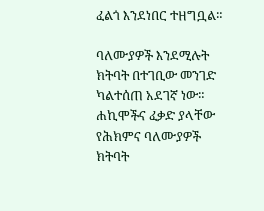ፈልጎ እንደነበር ተዘግቧል።

ባለሙያዎች እንደሚሉት ክትባት በተገቢው መንገድ ካልተሰጠ አደገኛ ነው። ሐኪሞችና ፈቃድ ያላቸው የሕክምና ባለሙያዎች ክትባት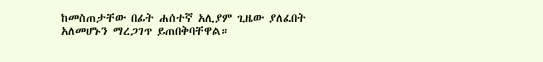ከመስጠታቸው በፊት ሐሰተኛ አሊያም ጊዜው ያለፈበት አለመሆኑን ማረጋገጥ ይጠበቅባቸዋል።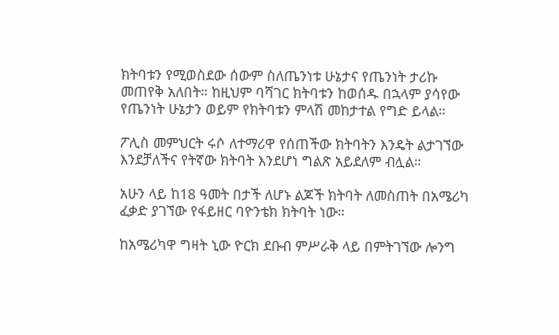ክትባቱን የሚወስደው ሰውም ስለጤንነቱ ሁኔታና የጤንነት ታሪኩ መጠየቅ አለበት። ከዚህም ባሻገር ክትባቱን ከወሰዱ በኋላም ያሳየው የጤንነት ሁኔታን ወይም የክትባቱን ምላሽ መከታተል የግድ ይላል።

ፖሊስ መምህርት ሩሶ ለተማሪዋ የሰጠችው ክትባትን እንዴት ልታገኘው እንደቻለችና የትኛው ክትባት እንደሆነ ግልጽ አይደለም ብሏል።

አሁን ላይ ከ18 ዓመት በታች ለሆኑ ልጆች ክትባት ለመስጠት በአሜሪካ ፈቃድ ያገኘው የፋይዘር ባዮንቴክ ክትባት ነው።

ከአሜሪካዋ ግዛት ኒው ዮርክ ደቡብ ምሥራቅ ላይ በምትገኘው ሎንግ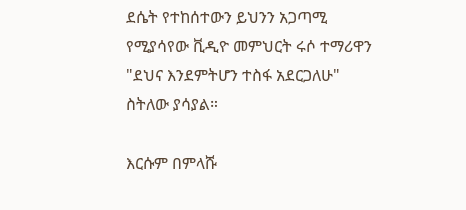ደሴት የተከሰተውን ይህንን አጋጣሚ የሚያሳየው ቪዲዮ መምህርት ሩሶ ተማሪዋን "ደህና እንደምትሆን ተስፋ አደርጋለሁ" ስትለው ያሳያል።

እርሱም በምላሹ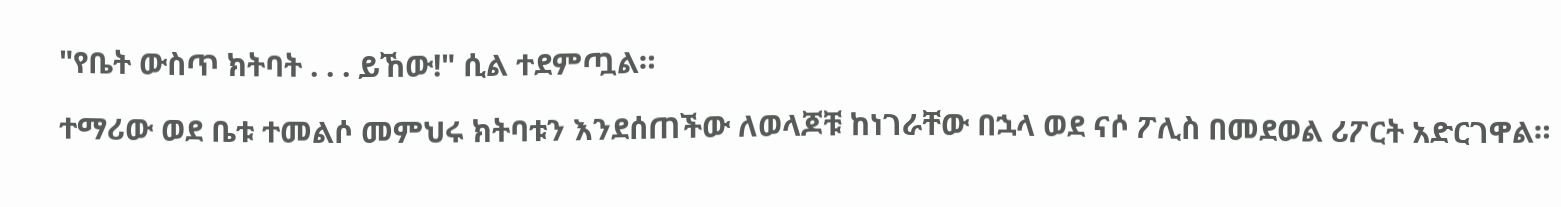"የቤት ውስጥ ክትባት . . . ይኸው!" ሲል ተደምጧል።

ተማሪው ወደ ቤቱ ተመልሶ መምህሩ ክትባቱን እንደሰጠችው ለወላጆቹ ከነገራቸው በኋላ ወደ ናሶ ፖሊስ በመደወል ሪፖርት አድርገዋል።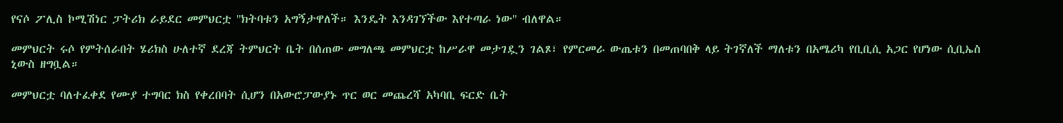የናሶ ፖሊስ ኮሚሽነር ፓትሪክ ራይደር መምህርቷ "ክትባቱን አግኝታዋለች። እንዴት እንዳገኘችው እየተጣራ ነው" ብለዋል።

መምህርት ሩሶ የምትሰራበት ሄሪክስ ሁለተኛ ደረጃ ትምህርት ቤት በሰጠው መግለጫ መምህርቷ ከሥራዋ መታገዷን ገልጾ፣ የምርመራ ውጤቱን በመጠባበቅ ላይ ትገኛለች ማለቱን በአሜሪካ የቢቢሲ አጋር የሆነው ሲቢኤስ ኒውስ ዘግቧል።

መምህርቷ ባለተፈቀደ የሙያ ተግባር ክስ የቀረበባት ሲሆን በአውሮፓውያኑ ጥር ወር መጨረሻ አካባቢ ፍርድ ቤት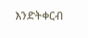እንድትቀርብ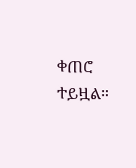ቀጠሮ ተይዟል።